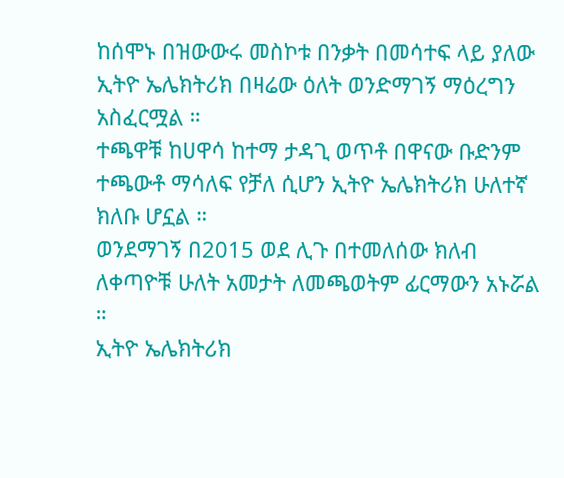ከሰሞኑ በዝውውሩ መስኮቱ በንቃት በመሳተፍ ላይ ያለው ኢትዮ ኤሌክትሪክ በዛሬው ዕለት ወንድማገኝ ማዕረግን አስፈርሟል ።
ተጫዋቹ ከሀዋሳ ከተማ ታዳጊ ወጥቶ በዋናው ቡድንም ተጫውቶ ማሳለፍ የቻለ ሲሆን ኢትዮ ኤሌክትሪክ ሁለተኛ ክለቡ ሆኗል ።
ወንደማገኝ በ2015 ወደ ሊጉ በተመለሰው ክለብ ለቀጣዮቹ ሁለት አመታት ለመጫወትም ፊርማውን አኑሯል ።
ኢትዮ ኤሌክትሪክ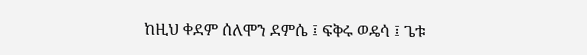ከዚህ ቀደም ሰለሞን ደምሴ ፤ ፍቅሩ ወዴሳ ፤ ጌቱ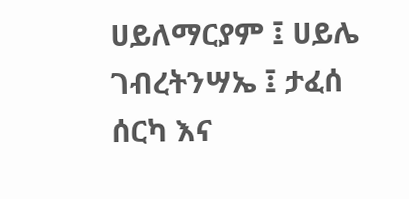ሀይለማርያም ፤ ሀይሌ ገብረትንሣኤ ፤ ታፈሰ ሰርካ እና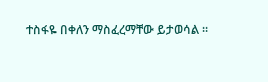ተስፋዬ በቀለን ማስፈረማቸው ይታወሳል ።